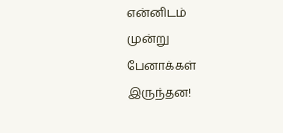என்னிடம்
முன்று
பேனாக்கள்
இருந்தன!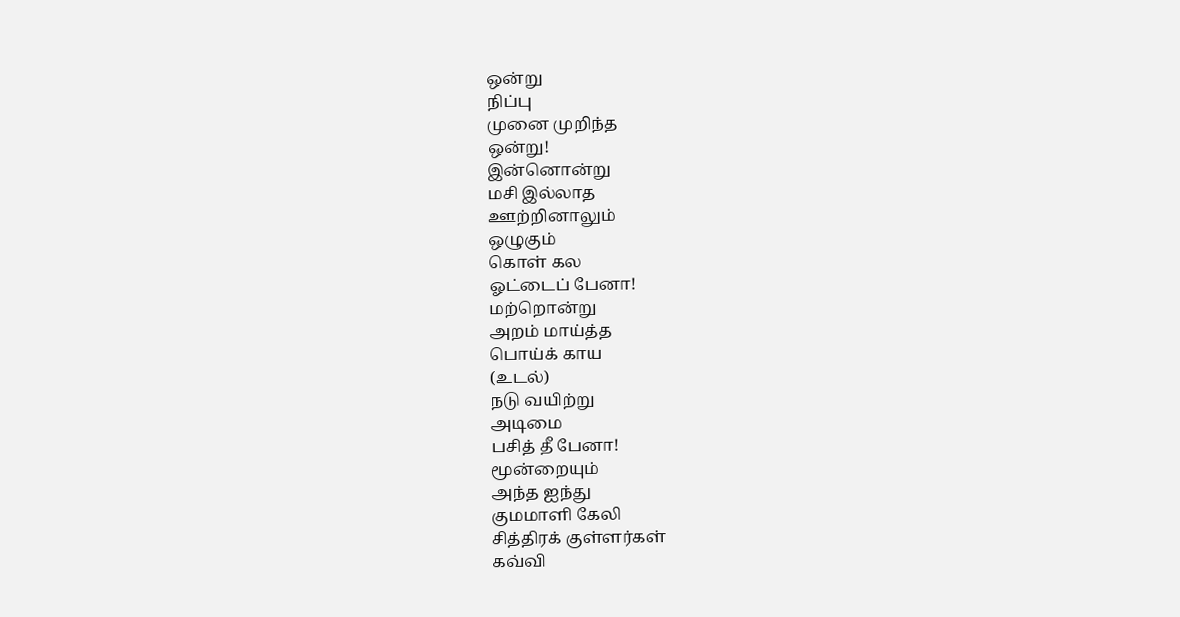ஒன்று
நிப்பு
முனை முறிந்த
ஒன்று!
இன்னொன்று
மசி இல்லாத
ஊற்றினாலும்
ஒழுகும்
கொள் கல
ஓட்டைப் பேனா!
மற்றொன்று
அறம் மாய்த்த
பொய்க் காய
(உடல்)
நடு வயிற்று
அடிமை
பசித் தீ பேனா!
மூன்றையும்
அந்த ஐந்து
குமமாளி கேலி
சித்திரக் குள்ளர்கள்
கவ்வி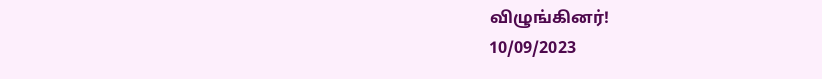விழுங்கினர்!
10/09/2023